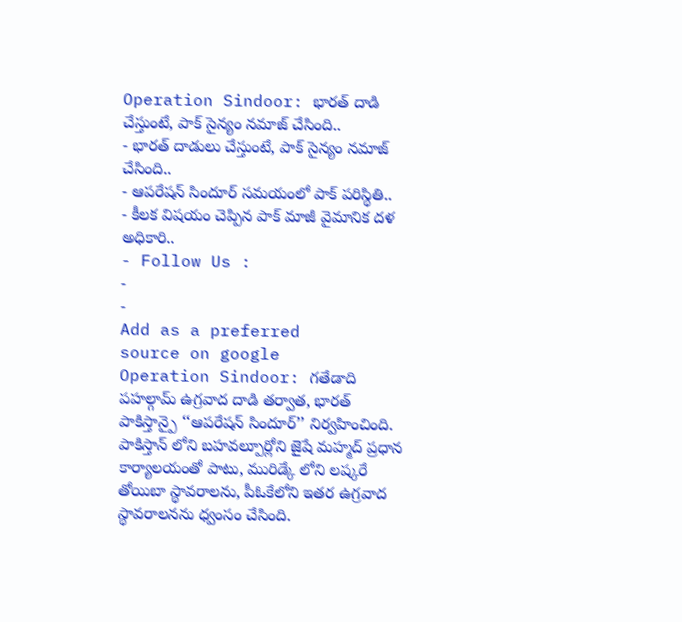Operation Sindoor: భారత్ దాడి చేస్తుంటే, పాక్ సైన్యం నమాజ్ చేసింది..
- భారత్ దాడులు చేస్తుంటే, పాక్ సైన్యం నమాజ్ చేసింది..
- ఆపరేషన్ సిందూర్ సమయంలో పాక్ పరిస్థితి..
- కీలక విషయం చెప్పిన పాక్ మాజీ వైమానిక దళ అధికారి..
- Follow Us :
-
-
Add as a preferred
source on google
Operation Sindoor: గతేడాది పహల్గామ్ ఉగ్రవాద దాడి తర్వాత, భారత్ పాకిస్తాన్పై ‘‘ఆపరేషన్ సిందూర్’’ నిర్వహించింది. పాకిస్తాన్ లోని బహవల్పూర్లోని జైషే మహ్మద్ ప్రధాన కార్యాలయంతో పాటు, మురిడ్కే లోని లష్కరే తోయిబా స్థావరాలను, పీఓకేలోని ఇతర ఉగ్రవాద స్థావరాలనను ధ్వంసం చేసింది.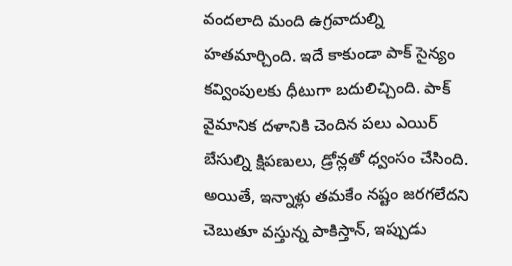వందలాది మంది ఉగ్రవాదుల్ని హతమార్చింది. ఇదే కాకుండా పాక్ సైన్యం కవ్వింపులకు ధీటుగా బదులిచ్చింది. పాక్ వైమానిక దళానికి చెందిన పలు ఎయిర్ బేసుల్ని క్షిపణులు, డ్రోన్లతో ధ్వంసం చేసింది.
అయితే, ఇన్నాళ్లు తమకేం నష్టం జరగలేదని చెబుతూ వస్తున్న పాకిస్తాన్, ఇప్పుడు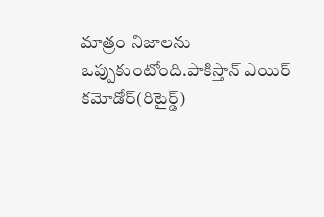మాత్రం నిజాలను ఒప్పుకుంటోంది.పాకిస్తాన్ ఎయిర్ కమోడోర్(రిటైర్డ్)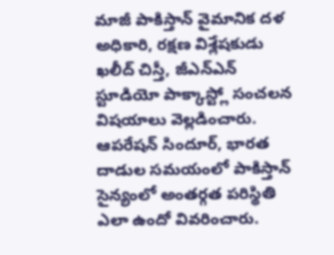మాజీ పాకిస్తాన్ వైమానిక దళ అధికారి, రక్షణ విశ్లేషకుడు ఖలీద్ చిస్తీ, జీఎన్ఎన్ స్టూడియో పాక్కాస్ట్లో సంచలన విషయాలు వెల్లడించారు. ఆపరేషన్ సిందూర్, భారత దాడుల సమయంలో పాకిస్తాన్ సైన్యంలో అంతర్గత పరిస్థితి ఎలా ఉందో వివరించారు.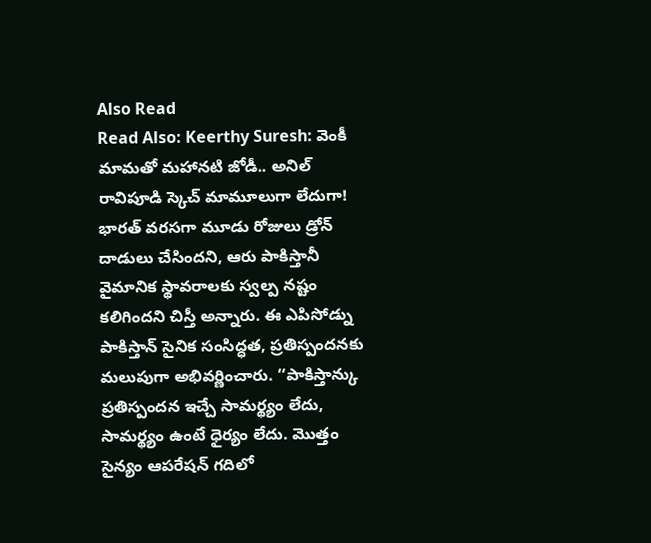Also Read
Read Also: Keerthy Suresh: వెంకీ మామతో మహానటి జోడీ.. అనిల్ రావిపూడి స్కెచ్ మామూలుగా లేదుగా!
భారత్ వరసగా మూడు రోజులు డ్రోన్ దాడులు చేసిందని, ఆరు పాకిస్తానీ వైమానిక స్థావరాలకు స్వల్ప నష్టం కలిగిందని చిస్తీ అన్నారు. ఈ ఎపిసోడ్ను పాకిస్తాన్ సైనిక సంసిద్ధత, ప్రతిస్పందనకు మలుపుగా అభివర్ణించారు. ‘‘పాకిస్తాన్కు ప్రతిస్పందన ఇచ్చే సామర్థ్యం లేదు, సామర్థ్యం ఉంటే ధైర్యం లేదు. మొత్తం సైన్యం ఆపరేషన్ గదిలో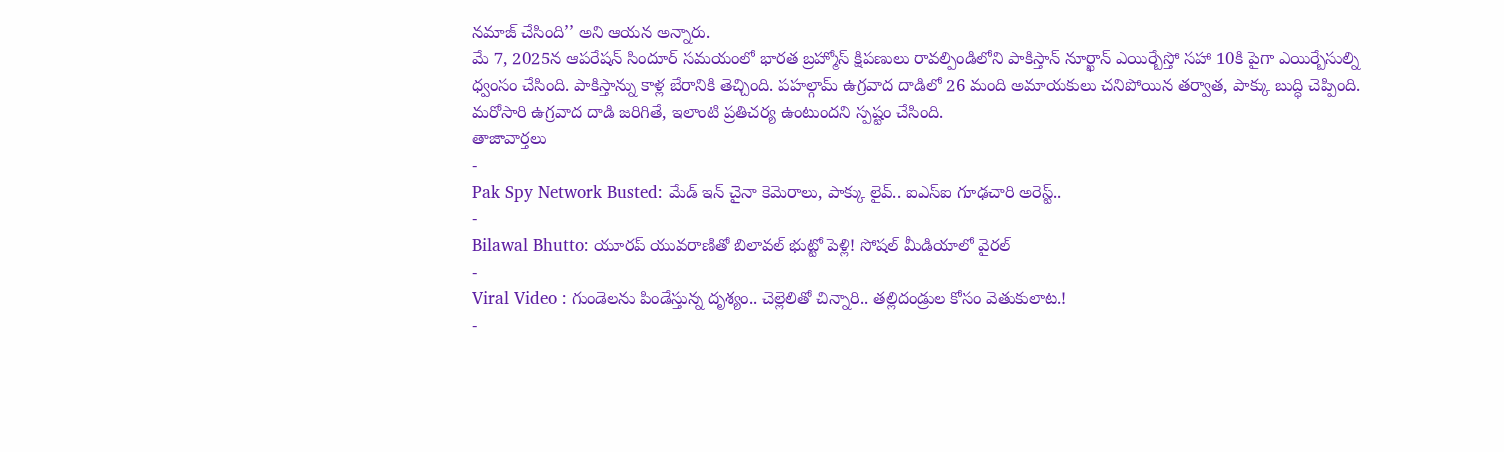నమాజ్ చేసింది’’ అని ఆయన అన్నారు.
మే 7, 2025న ఆపరేషన్ సిందూర్ సమయంలో భారత బ్రహ్మోస్ క్షిపణులు రావల్పిండిలోని పాకిస్తాన్ నూర్ఖాన్ ఎయిర్బేస్తో సహా 10కి పైగా ఎయిర్బేసుల్ని ధ్వంసం చేసింది. పాకిస్తాన్ను కాళ్ల బేరానికి తెచ్చింది. పహల్గామ్ ఉగ్రవాద దాడిలో 26 మంది అమాయకులు చనిపోయిన తర్వాత, పాక్కు బుద్ధి చెప్పింది. మరోసారి ఉగ్రవాద దాడి జరిగితే, ఇలాంటి ప్రతిచర్య ఉంటుందని స్పష్టం చేసింది.
తాజావార్తలు
-
Pak Spy Network Busted: మేడ్ ఇన్ చైనా కెమెరాలు, పాక్కు లైవ్.. ఐఎస్ఐ గూఢచారి అరెస్ట్..
-
Bilawal Bhutto: యూరప్ యువరాణితో బిలావల్ భుట్టో పెళ్లి! సోషల్ మీడియాలో వైరల్
-
Viral Video : గుండెలను పిండేస్తున్న దృశ్యం.. చెల్లెలితో చిన్నారి.. తల్లిదండ్రుల కోసం వెతుకులాట.!
-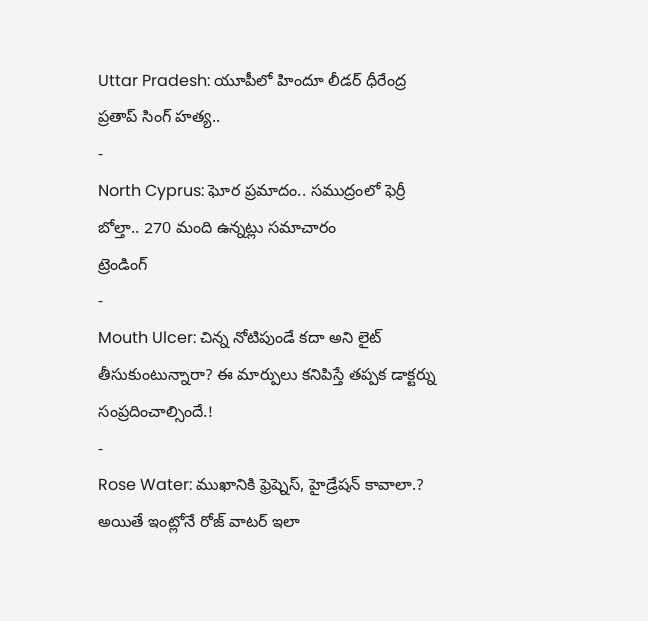Uttar Pradesh: యూపీలో హిందూ లీడర్ ధీరేంద్ర ప్రతాప్ సింగ్ హత్య..
-
North Cyprus: ఘోర ప్రమాదం.. సముద్రంలో ఫెర్రీ బోల్తా.. 270 మంది ఉన్నట్లు సమాచారం
ట్రెండింగ్
-
Mouth Ulcer: చిన్న నోటిపుండే కదా అని లైట్ తీసుకుంటున్నారా? ఈ మార్పులు కనిపిస్తే తప్పక డాక్టర్ను సంప్రదించాల్సిందే.!
-
Rose Water: ముఖానికి ఫ్రెష్నెస్, హైడ్రేషన్ కావాలా.? అయితే ఇంట్లోనే రోజ్ వాటర్ ఇలా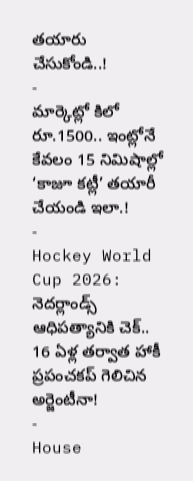తయారు చేసుకోండి..!
-
మార్కెట్లో కిలో రూ.1500.. ఇంట్లోనే కేవలం 15 నిమిషాల్లో ‘కాజూ కట్లీ’ తయారీ చేయండి ఇలా.!
-
Hockey World Cup 2026: నెదర్లాండ్స్ ఆధిపత్యానికి చెక్.. 16 ఏళ్ల తర్వాత హాకీ ప్రపంచకప్ గెలిచిన అర్జెంటీనా!
-
House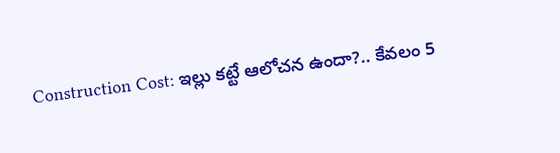Construction Cost: ఇల్లు కట్టే ఆలోచన ఉందా?.. కేవలం 5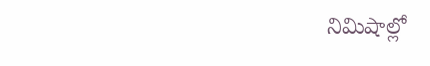నిమిషాల్లో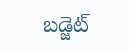బడ్జెట్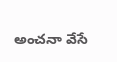అంచనా వేసే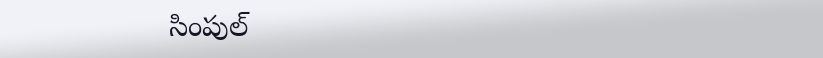సింపుల్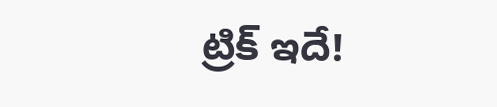ట్రిక్ ఇదే!